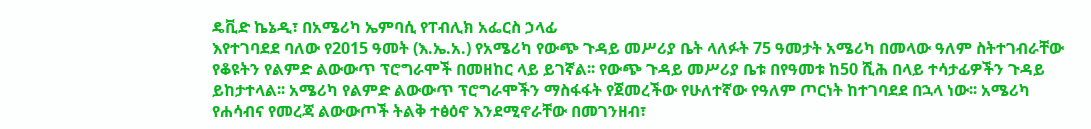ዴቪድ ኬኔዲ፣ በአሜሪካ ኤምባሲ የፐብሊክ አፌርስ ኃላፊ
እየተገባደደ ባለው የ2015 ዓመት (እ.ኤ.አ.) የአሜሪካ የውጭ ጉዳይ መሥሪያ ቤት ላለፉት 75 ዓመታት አሜሪካ በመላው ዓለም ስትተገብራቸው የቆዩትን የልምድ ልውውጥ ፕሮግራሞች በመዘከር ላይ ይገኛል፡፡ የውጭ ጉዳይ መሥሪያ ቤቱ በየዓመቱ ከ50 ሺሕ በላይ ተሳታፊዎችን ጉዳይ ይከታተላል፡፡ አሜሪካ የልምድ ልውውጥ ፕሮግራሞችን ማስፋፋት የጀመረችው የሁለተኛው የዓለም ጦርነት ከተገባደደ በኋላ ነው፡፡ አሜሪካ የሐሳብና የመረጃ ልውውጦች ትልቅ ተፅዕኖ እንደሚኖራቸው በመገንዘብ፣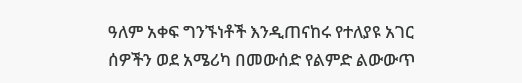ዓለም አቀፍ ግንኙነቶች እንዲጠናከሩ የተለያዩ አገር ሰዎችን ወደ አሜሪካ በመውሰድ የልምድ ልውውጥ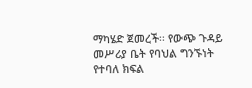ማካሄድ ጀመረች፡፡ የውጭ ጉዳይ መሥሪያ ቤት የባህል ግንኙነት የተባለ ክፍል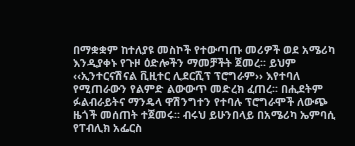በማቋቋም ከተለያዩ መስኮች የተውጣጡ መሪዎች ወደ አሜሪካ እንዲያቀኑ የጉዞ ዕድሎችን ማመቻችት ጀመረ፡፡ ይህም ‹‹ኢንተርናሽናል ቪዚተር ሊደርሺፕ ፕሮግራም›› እየተባለ የሚጠራውን የልምድ ልውውጥ መድረክ ፈጠረ፡፡ በሒደትም ፉልብራይትና ማንዴላ ዋሽንግተን የተባሉ ፕሮግራሞች ለውጭ ዜጎች መሰጠት ተጀመሩ፡፡ ብሩህ ይሁንበላይ በአሜሪካ ኤምባሲ የፐብሊክ አፌርስ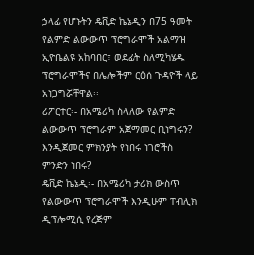ኃላፊ የሆኑትን ዴቪድ ኬኔዲን በ75 ዓመት የልምድ ልውውጥ ፕሮግራሞች አልማዝ ኢዮቤልዩ አከባበር፣ ወደፊት ስለሚካሄዱ ፕሮግራሞችና በሌሎችም ርዕሰ ጉዳዮች ላይ አነጋግሯቸዋል፡፡
ሪፖርተር፡- በአሜሪካ ስላለው የልምድ ልውውጥ ፕሮግራም አጀማመር ቢነግሩን? እንዲጀመር ምክንያት የነበሩ ነገሮችስ ምንድን ነበሩ?
ዴቪድ ኬኔዲ፡- በአሜሪካ ታሪክ ውስጥ የልውውጥ ፕሮግራሞች እንዲሁም ፐብሊክ ዲፕሎሚሲ የረጅም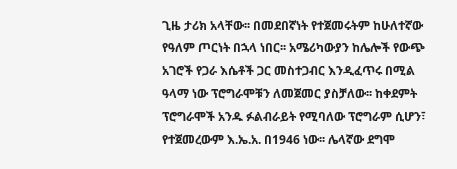ጊዜ ታሪክ አላቸው፡፡ በመደበኛነት የተጀመሩትም ከሁለተኛው የዓለም ጦርነት በኋላ ነበር፡፡ አሜሪካውያን ከሌሎች የውጭ አገሮች የጋራ እሴቶች ጋር መስተጋብር እንዲፈጥሩ በሚል ዓላማ ነው ፕሮግራሞቹን ለመጀመር ያስቻለው፡፡ ከቀደምት ፕሮግራሞች አንዱ ፉልብራይት የሚባለው ፕሮግራም ሲሆን፣ የተጀመረውም እ.ኤ.አ. በ1946 ነው፡፡ ሌላኛው ደግሞ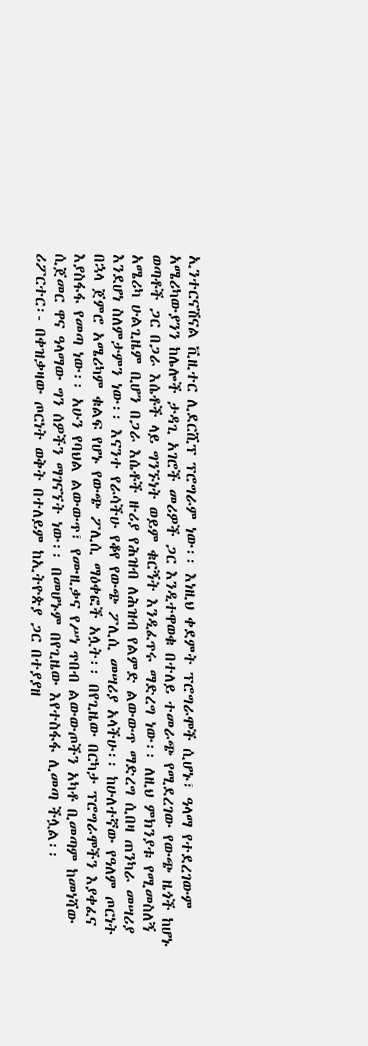ኢንተርናሽናል ቪዚተር ሊደርሺፕ ፕሮግራም ነው፡፡ እነዚህ ቀደምት ፕሮግራሞች ሲሆኑ፣ ዓላማ የተደረገውም አሜሪካውያንን ከሌሎች ታዳጊ አገሮች መሪዎች ጋር እንዲተዋወቁ በተለይ ተመራጭ የሚደረገው የውጭ ዜጎች ከሆኑ ወጣቶች ጋር በጋራ እሴቶች ላይ ግንኙነት ወይም ቁርኝት እንዲፈጥሩ ማድረግ ነው፡፡ ለዚህ ምክንያቱ የሚመስለኝ አሜሪካ ሁልጊዜም ቢሆን በጋራ እሴቶች ዙሪያ የሕዝብ ለሕዝብ የልምድ ልውውጥ ማድረግ ሲበዛ ጠንካራ መሣሪያ እንደሆነ ስለምታምን ነው፡፡ እናንተ የራሳችሁ የቆየ የውጭ ፖሊሲ መሣሪያ አላችሁ፡፡ ከሁለተኛው የዓለም ጦርነት በኋላ ጀምሮ አሜሪካም ቁልፍ የሆኑ የውጭ ፖሊሲ ማዕቀፎች አሏት፡፡ በየጊዜው በርካታ ፕሮግራሞችን እያቀፈና እያስፋፋ የመጣ ነው፡፡ አሁን የባህል ልውውጥ፣ የሙዚቃና የሥነ ጥበብ ልውውጦችን አካቶ ቢመጣም ከመነሻው ሲጀመር ዋና ዓላማው ግን ሰዎችን ማገናኘት ነው፡፡ በመሆኑም በየጊዜው እየተስፋፋ ሊመጣ ችሏል፡፡
ሪፖርተር፡- በቀዝቃዛው ጦርነት ወቅት በተለይም ከኢትዮጵያ ጋር በተያያዘ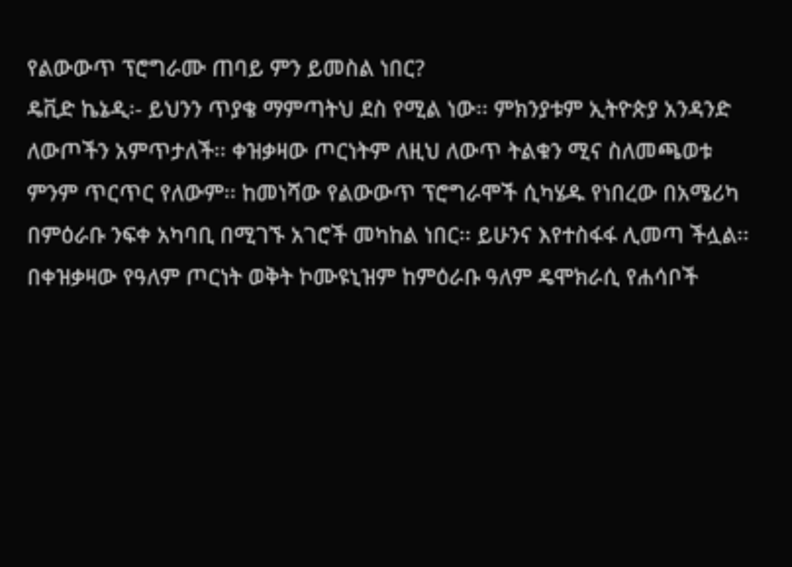የልውውጥ ፕሮግራሙ ጠባይ ምን ይመስል ነበር?
ዴቪድ ኬኔዲ፡- ይህንን ጥያቄ ማምጣትህ ደስ የሚል ነው፡፡ ምክንያቱም ኢትዮጵያ አንዳንድ ለውጦችን አምጥታለች፡፡ ቀዝቃዛው ጦርነትም ለዚህ ለውጥ ትልቁን ሚና ስለመጫወቱ ምንም ጥርጥር የለውም፡፡ ከመነሻው የልውውጥ ፕሮግራሞች ሲካሄዱ የነበረው በአሜሪካ በምዕራቡ ንፍቀ አካባቢ በሚገኙ አገሮች መካከል ነበር፡፡ ይሁንና እየተስፋፋ ሊመጣ ችሏል፡፡ በቀዝቃዛው የዓለም ጦርነት ወቅት ኮሙዩኒዝም ከምዕራቡ ዓለም ዴሞክራሲ የሐሳቦች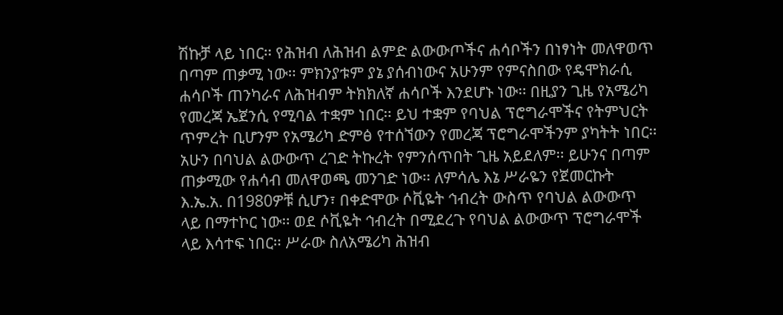ሽኩቻ ላይ ነበር፡፡ የሕዝብ ለሕዝብ ልምድ ልውውጦችና ሐሳቦችን በነፃነት መለዋወጥ በጣም ጠቃሚ ነው፡፡ ምክንያቱም ያኔ ያሰብነውና አሁንም የምናስበው የዴሞክራሲ ሐሳቦች ጠንካራና ለሕዝብም ትክክለኛ ሐሳቦች እንደሆኑ ነው፡፡ በዚያን ጊዜ የአሜሪካ የመረጃ ኤጀንሲ የሚባል ተቋም ነበር፡፡ ይህ ተቋም የባህል ፕሮግራሞችና የትምህርት ጥምረት ቢሆንም የአሜሪካ ድምፅ የተሰኘውን የመረጃ ፕሮግራሞችንም ያካትት ነበር፡፡ አሁን በባህል ልውውጥ ረገድ ትኩረት የምንሰጥበት ጊዜ አይደለም፡፡ ይሁንና በጣም ጠቃሚው የሐሳብ መለዋወጫ መንገድ ነው፡፡ ለምሳሌ እኔ ሥራዬን የጀመርኩት እ.ኤ.አ. በ1980ዎቹ ሲሆን፣ በቀድሞው ሶቪዬት ኅብረት ውስጥ የባህል ልውውጥ ላይ በማተኮር ነው፡፡ ወደ ሶቪዬት ኅብረት በሚደረጉ የባህል ልውውጥ ፕሮግራሞች ላይ እሳተፍ ነበር፡፡ ሥራው ስለአሜሪካ ሕዝብ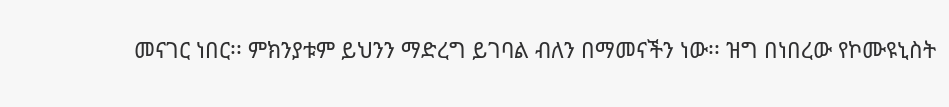መናገር ነበር፡፡ ምክንያቱም ይህንን ማድረግ ይገባል ብለን በማመናችን ነው፡፡ ዝግ በነበረው የኮሙዩኒስት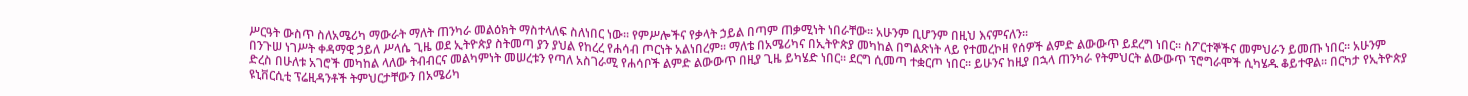ሥርዓት ውስጥ ስለአሜሪካ ማውራት ማለት ጠንካራ መልዕክት ማስተላለፍ ስለነበር ነው፡፡ የምሥሎችና የቃላት ኃይል በጣም ጠቃሚነት ነበራቸው፡፡ አሁንም ቢሆንም በዚህ እናምናለን፡፡
በንጉሠ ነገሥት ቀዳማዊ ኃይለ ሥላሴ ጊዜ ወደ ኢትዮጵያ ስትመጣ ያን ያህል የከረረ የሐሳብ ጦርነት አልነበረም፡፡ ማለቴ በአሜሪካና በኢትዮጵያ መካከል በግልጽነት ላይ የተመረኮዘ የሰዎች ልምድ ልውውጥ ይደረግ ነበር፡፡ ስፖርተኞችና መምህራን ይመጡ ነበር፡፡ አሁንም ድረስ በሁለቱ አገሮች መካከል ላለው ትብብርና መልካምነት መሠረቱን የጣለ አስገራሚ የሐሳቦች ልምድ ልውውጥ በዚያ ጊዜ ይካሄድ ነበር፡፡ ደርግ ሲመጣ ተቋርጦ ነበር፡፡ ይሁንና ከዚያ በኋላ ጠንካራ የትምህርት ልውውጥ ፕሮግራሞች ሲካሄዱ ቆይተዋል፡፡ በርካታ የኢትዮጵያ ዩኒቨርሲቲ ፕሬዚዳንቶች ትምህርታቸውን በአሜሪካ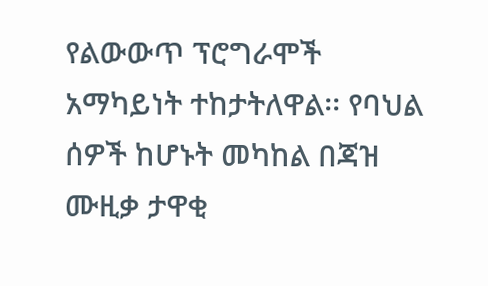የልውውጥ ፕሮግራሞች አማካይነት ተከታትለዋል፡፡ የባህል ሰዎች ከሆኑት መካከል በጃዝ ሙዚቃ ታዋቂ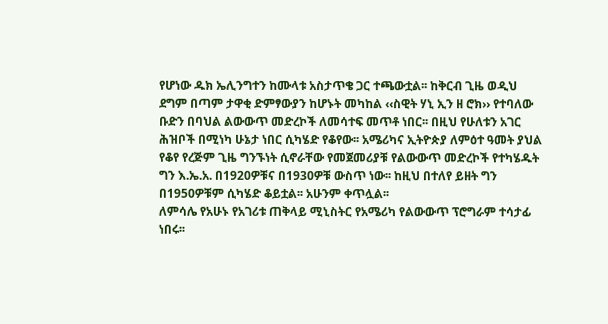የሆነው ዱክ ኤሊንግተን ከሙላቱ አስታጥቄ ጋር ተጫውቷል፡፡ ከቅርብ ጊዜ ወዲህ ደግም በጣም ታዋቂ ድምፃውያን ከሆኑት መካከል ‹‹ስዊት ሃኒ ኢን ዘ ሮክ›› የተባለው ቡድን በባህል ልውውጥ መድረኮች ለመሳተፍ መጥቶ ነበር፡፡ በዚህ የሁለቱን አገር ሕዝቦች በሚነካ ሁኔታ ነበር ሲካሄድ የቆየው፡፡ አሜሪካና ኢትዮጵያ ለምዕተ ዓመት ያህል የቆየ የረጅም ጊዜ ግንኙነት ሲኖራቸው የመጀመሪያቹ የልውውጥ መድረኮች የተካሄዱት ግን እ.ኤ.አ. በ1920ዎቹና በ1930ዎቹ ውስጥ ነው፡፡ ከዚህ በተለየ ይዘት ግን በ1950ዎቹም ሲካሄድ ቆይቷል፡፡ አሁንም ቀጥሏል፡፡
ለምሳሌ የአሁኑ የአገሪቱ ጠቅላይ ሚኒስትር የአሜሪካ የልውውጥ ፕሮግራም ተሳታፊ ነበሩ፡፡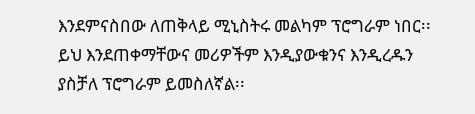እንደምናስበው ለጠቅላይ ሚኒስትሩ መልካም ፕሮግራም ነበር፡፡ ይህ እንደጠቀማቸውና መሪዎችም እንዲያውቁንና እንዲረዱን ያስቻለ ፕሮግራም ይመስለኛል፡፡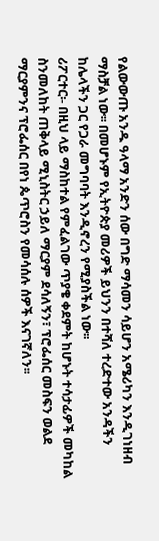የልውውጡ አንዱ ዓላማ አንድን ሰው በግድ ማሳመን ሳይሆን አሜሪካን እንዲገነዘብ ማስቻል ነው፡፡ በመሆኑም የኢትዮጵያ መሪዎች ይህንን በተሻለ ተረድተው አንዳችን ከሌላችን ጋር የጋራ መግባባት እንዲኖረን የሚያስችል ነው፡፡
ሪፖርተር፡- በዚህ ላይ ማስከተል የምፈልገው ጥያቄ ቀደምት ከሆኑት ተሳታፊዎች መካከል ስንመለከት ጠቅላይ ሚኒስትር ኃይለ ማርያም ደሳለኝን፣ ፕሮፌሰር መስፍን ወልደ ማርያምንና ፕሮፌሰር በየነ ጴጥሮስን የመሳሰሉ ሰዎች እናገኛለን፡፡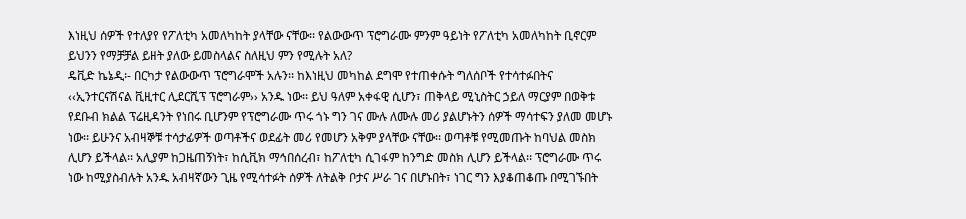እነዚህ ሰዎች የተለያየ የፖለቲካ አመለካከት ያላቸው ናቸው፡፡ የልውውጥ ፕሮግራሙ ምንም ዓይነት የፖለቲካ አመለካከት ቢኖርም ይህንን የማቻቻል ይዘት ያለው ይመስላልና ስለዚህ ምን የሚሉት አለ?
ዴቪድ ኬኔዲ፡- በርካታ የልውውጥ ፕሮግራሞች አሉን፡፡ ከእነዚህ መካከል ደግሞ የተጠቀሱት ግለሰቦች የተሳተፉበትና ‹‹ኢንተርናሽናል ቪዚተር ሊደርሺፕ ፕሮግራም›› አንዱ ነው፡፡ ይህ ዓለም አቀፋዊ ሲሆን፣ ጠቅላይ ሚኒስትር ኃይለ ማርያም በወቅቱ የደቡብ ክልል ፕሬዚዳንት የነበሩ ቢሆንም የፕሮግራሙ ጥሩ ጎኑ ግን ገና ሙሉ ለሙሉ መሪ ያልሆኑትን ሰዎች ማሳተፍን ያለመ መሆኑ ነው፡፡ ይሁንና አብዛኞቹ ተሳታፊዎች ወጣቶችና ወደፊት መሪ የመሆን አቅም ያላቸው ናቸው፡፡ ወጣቶቹ የሚመጡት ከባህል መስክ ሊሆን ይችላል፡፡ አሊያም ከጋዜጠኝነት፣ ከሲቪክ ማኅበሰረብ፣ ከፖለቲካ ሲገፋም ከንግድ መስክ ሊሆን ይችላል፡፡ ፕሮግራሙ ጥሩ ነው ከሚያስብሉት አንዱ አብዛኛውን ጊዜ የሚሳተፉት ሰዎች ለትልቅ ቦታና ሥራ ገና በሆኑበት፣ ነገር ግን እያቆጠቆጡ በሚገኙበት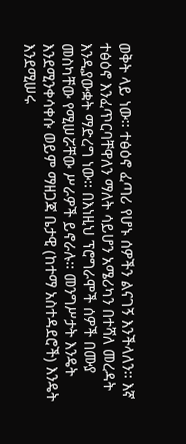ወቅት ላይ ነው፡፡ ተፅዕኖ ፈጣሪ የሆኑ ሰዎችን ልናገኝ እንችላለን፡፡ እኛ ተፅዕኖ እንፈጥርባቸዋለን ማለት ሳይሆን አሜሪካን በተሻለ መረዳት እንዲያውቋት ማድረግ ነው፡፡ በእነዚህ ፕሮግራሞች ሰዎች በሙያ መስካቸው የሚሠሯቸው ሥራዎች ይኖራሉ፡፡ መንግሥታት እንዴት እንደሚንቀሳቀሱ ወይም ማዘጋጃ ቤታዊ (ከተማ አስተዳደሮች) እንዴት እንደሚሠሩ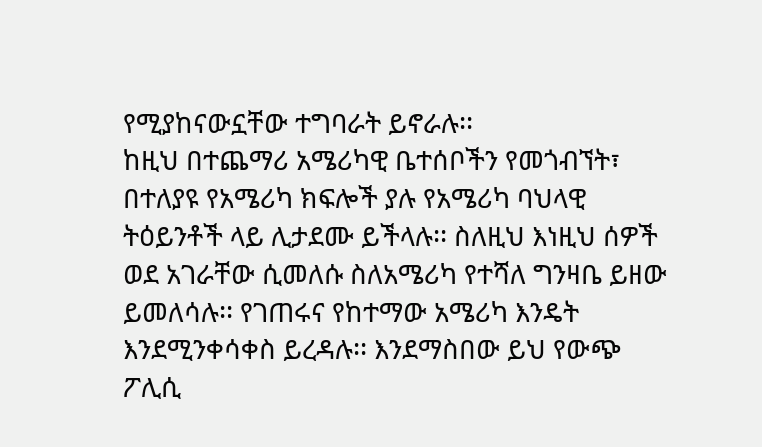የሚያከናውኗቸው ተግባራት ይኖራሉ፡፡
ከዚህ በተጨማሪ አሜሪካዊ ቤተሰቦችን የመጎብኘት፣ በተለያዩ የአሜሪካ ክፍሎች ያሉ የአሜሪካ ባህላዊ ትዕይንቶች ላይ ሊታደሙ ይችላሉ፡፡ ስለዚህ እነዚህ ሰዎች ወደ አገራቸው ሲመለሱ ስለአሜሪካ የተሻለ ግንዛቤ ይዘው ይመለሳሉ፡፡ የገጠሩና የከተማው አሜሪካ እንዴት እንደሚንቀሳቀስ ይረዳሉ፡፡ እንደማስበው ይህ የውጭ ፖሊሲ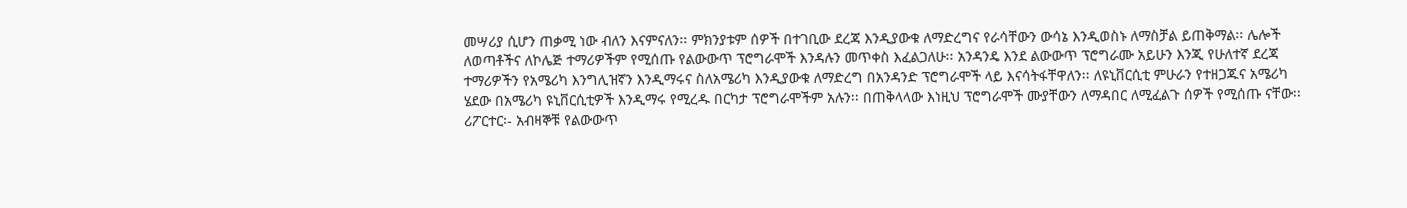መሣሪያ ሲሆን ጠቃሚ ነው ብለን እናምናለን፡፡ ምክንያቱም ሰዎች በተገቢው ደረጃ እንዲያውቁ ለማድረግና የራሳቸውን ውሳኔ እንዲወስኑ ለማስቻል ይጠቅማል፡፡ ሌሎች ለወጣቶችና ለኮሌጅ ተማሪዎችም የሚሰጡ የልውውጥ ፕሮግራሞች እንዳሉን መጥቀስ እፈልጋለሁ፡፡ አንዳንዴ እንደ ልውውጥ ፕሮግራሙ አይሁን እንጂ የሁለተኛ ደረጃ ተማሪዎችን የአሜሪካ እንግሊዝኛን እንዲማሩና ስለአሜሪካ እንዲያውቁ ለማድረግ በአንዳንድ ፕሮግራሞች ላይ እናሳትፋቸዋለን፡፡ ለዩኒቨርሲቲ ምሁራን የተዘጋጁና አሜሪካ ሄደው በአሜሪካ ዩኒቨርሲቲዎች እንዲማሩ የሚረዱ በርካታ ፕሮግራሞችም አሉን፡፡ በጠቅላላው እነዚህ ፕሮግራሞች ሙያቸውን ለማዳበር ለሚፈልጉ ሰዎች የሚሰጡ ናቸው፡፡
ሪፖርተር፡- አብዛኞቹ የልውውጥ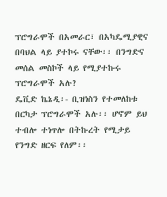ፕሮግራሞች በአመራር፣ በአካዴሚያዊና በባህል ላይ ያተኮሩ ናቸው፡፡ በንግድና መሰል መስኮች ላይ የሚያተኩሩ ፕሮግራሞች አሉ?
ዴቪድ ኬኔዲ፡- ቢዝነስን የተመለከቱ በርካታ ፕሮግራሞች አሉ፡፡ ሆኖም ይህ ተብሎ ተነጥሎ በትኩረት የሚታይ የንግድ ዘርፍ የለም፡፡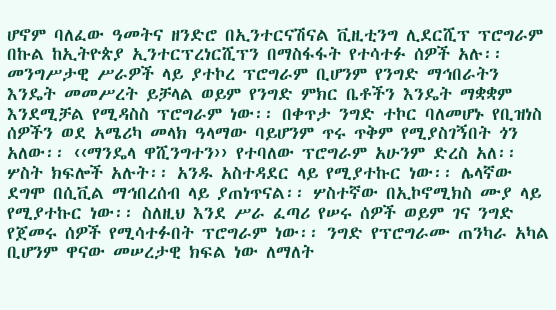ሆኖም ባለፈው ዓመትና ዘንድሮ በኢንተርናሽናል ቪዚቲንግ ሊደርሺፕ ፕሮግራም በኩል ከኢትዮጵያ ኢንተርፕረነርሺፕን በማስፋፋት የተሳተፉ ሰዎች አሉ፡፡ መንግሥታዊ ሥራዎች ላይ ያተኮረ ፕሮግራም ቢሆንም የንግድ ማኅበራትን እንዴት መመሥረት ይቻላል ወይም የንግድ ምክር ቤቶችን እንዴት ማቋቋም እንደሚቻል የሚዳስስ ፕሮግራም ነው፡፡ በቀጥታ ንግድ ተኮር ባለመሆኑ የቢዝነስ ሰዎችን ወደ አሜሪካ መላክ ዓላማው ባይሆንም ጥሩ ጥቅም የሚያስገኝበት ጎን አለው፡፡ ‹‹ማንዴላ ዋሺንግተን›› የተባለው ፕሮግራም አሁንም ድረስ አለ፡፡ ሦስት ክፍሎች አሉት፡፡ አንዱ አስተዳደር ላይ የሚያተኩር ነው፡፡ ሌላኛው ደግሞ በሲቪል ማኅበረሰብ ላይ ያጠነጥናል፡፡ ሦስተኛው በኢኮኖሚክስ ሙያ ላይ የሚያተኩር ነው፡፡ ስለዚህ እንደ ሥራ ፈጣሪ የሠሩ ሰዎች ወይም ገና ንግድ የጀመሩ ሰዎች የሚሳተፉበት ፕሮግራም ነው፡፡ ንግድ የፕሮግራሙ ጠንካራ አካል ቢሆንም ዋናው መሠረታዊ ክፍል ነው ለማለት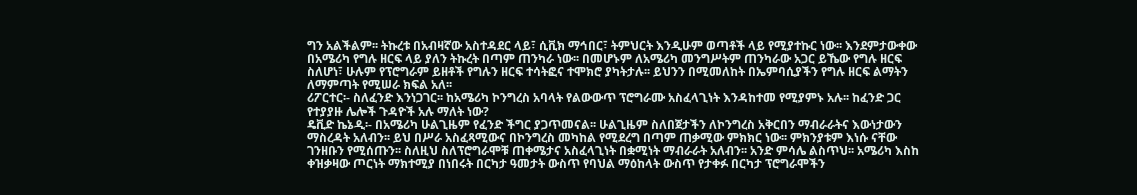ግን አልችልም፡፡ ትኩረቱ በአብዛኛው አስተዳደር ላይ፣ ሲቪክ ማኅበር፣ ትምህርት እንዲሁም ወጣቶች ላይ የሚያተኩር ነው፡፡ እንደምታውቀው በአሜሪካ የግሉ ዘርፍ ላይ ያለን ትኩረት በጣም ጠንካራ ነው፡፡ በመሆኑም ለአሜሪካ መንግሥትም ጠንካራው አጋር ይኼው የግሉ ዘርፍ ስለሆነ፣ ሁሉም የፕሮግራም ይዘቶች የግሉን ዘርፍ ተሳትፎና ተሞክሮ ያካትታሉ፡፡ ይህንን በሚመለከት በኤምባሲያችን የግሉ ዘርፍ ልማትን ለማምጣት የሚሠራ ክፍል አለ፡፡
ሪፖርተር፡- ስለፈንድ እንነጋገር፡፡ ከአሜሪካ ኮንግረስ አባላት የልውውጥ ፕሮግራሙ አስፈላጊነት እንዳከተመ የሚያምኑ አሉ፡፡ ከፈንድ ጋር የተያያዙ ሌሎች ጉዳዮች አሉ ማለት ነው?
ዴቪድ ኬኔዲ፡- በአሜሪካ ሁልጊዜም የፈንድ ችግር ያጋጥመናል፡፡ ሁልጊዜም ስለበጀታችን ለኮንግረስ አቅርበን ማብራራትና እውነታውን ማስረዳት አለብን፡፡ ይህ በሥራ አስፈጻሚውና በኮንግረስ መካከል የሚደረግ በጣም ጠቃሚው ምክክር ነው፡፡ ምክንያቱም እነሱ ናቸው ገንዘቡን የሚሰጡን፡፡ ስለዚህ ስለፕሮግራሞቹ ጠቀሜታና አስፈላጊነት በቋሚነት ማብራራት አለብን፡፡ አንድ ምሳሌ ልስጥህ፡፡ አሜሪካ እስከ ቀዝቃዛው ጦርነት ማክተሚያ በነበሩት በርካታ ዓመታት ውስጥ የባህል ማዕከላት ውስጥ የታቀፉ በርካታ ፕሮግራሞችን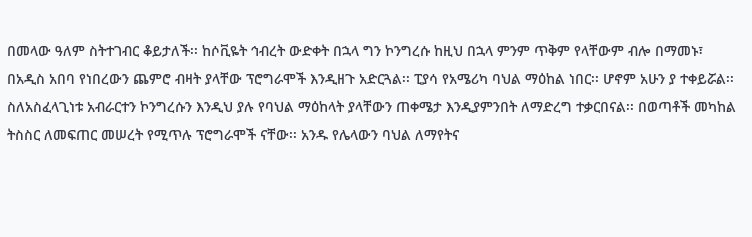በመላው ዓለም ስትተገብር ቆይታለች፡፡ ከሶቪዬት ኅብረት ውድቀት በኋላ ግን ኮንግረሱ ከዚህ በኋላ ምንም ጥቅም የላቸውም ብሎ በማመኑ፣ በአዲስ አበባ የነበረውን ጨምሮ ብዛት ያላቸው ፕሮግራሞች እንዲዘጉ አድርጓል፡፡ ፒያሳ የአሜሪካ ባህል ማዕከል ነበር፡፡ ሆኖም አሁን ያ ተቀይሯል፡፡ ስለአስፈላጊነቱ አብራርተን ኮንግረሱን እንዲህ ያሉ የባህል ማዕከላት ያላቸውን ጠቀሜታ እንዲያምንበት ለማድረግ ተቃርበናል፡፡ በወጣቶች መካከል ትስስር ለመፍጠር መሠረት የሚጥሉ ፕሮግራሞች ናቸው፡፡ አንዱ የሌላውን ባህል ለማየትና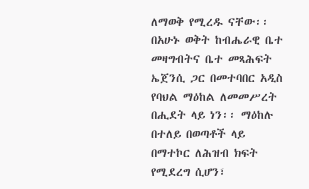ለማወቅ የሚረዱ ናቸው፡፡ በአሁኑ ወቅት ከብሔራዊ ቤተ መዛግብትና ቤተ መጻሕፍት ኤጀንሲ ጋር በመተባበር አዲስ የባህል ማዕከል ለመመሥረት በሒደት ላይ ነን፡፡ ማዕከሉ በተለይ በወጣቶች ላይ በማተኮር ለሕዝብ ክፍት የሚደረግ ሲሆን፣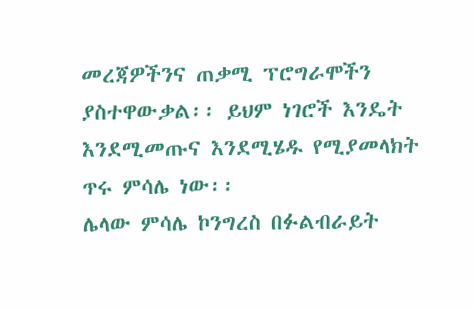መረጃዎችንና ጠቃሚ ፕሮግራሞችን ያስተዋውቃል፡፡ ይህም ነገሮች እንዴት እንደሚመጡና እንደሚሄዱ የሚያመላክት ጥሩ ምሳሌ ነው፡፡
ሌላው ምሳሌ ኮንግረስ በፉልብራይት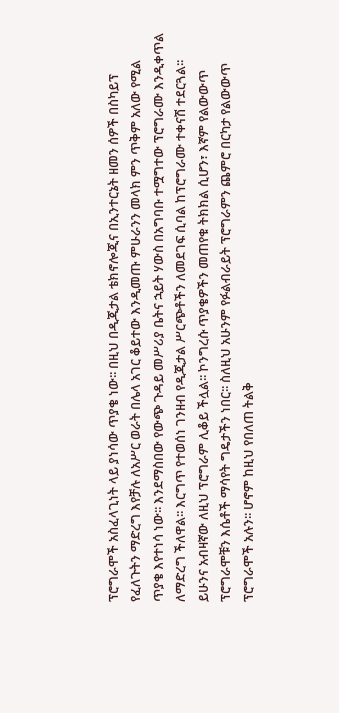ፕሮግራሞች አስፈላጊነት ላይ ያነሳው ጥያቄ ነው፡፡ በዚህ በዲጂታል ቴክኖሎጂና በኢንተርኔት ዘመን ሰዎች በስካይፕ የፈለጉትን ማድረግ እየቻሉ ለአሥር ወራት በሌላ አገር ቆይተው እንዲመጡ ምሁራንን መላክ ምን ጥቅም አለው የሚል ጥያቄ እየተነሳ ነው፡፡ እንደማስበው የውጭ ጉዳይ መሥሪያ ቤትና ኋይት ሃውስ በአግባቡ ተሟግተው ፕሮግራሙ እንዲቀጥል ለማድረግ ችለዋል፡፡ እርግጥ የተወሰነ ገንዘብ የዲጂታል ሥርጭቶችን ለመደገፍ ሲባል ከፕሮግራሙ ተቀናሽ ተደርጓል፡፡ ይሁንና አብዛኛው ለዚህ ፕሮግራም ሊቆይ ችሏል፡፡ ኮንግረሱ ጥያቄዎችን መጠየቁ ትክክል ሲሆን፣ እኛም የልውውጥ ፕሮግራሞቹን እሴቶች ማሳየት ግዴታችን ነበር፡፡ ስለዚህ አሁንም የፉልብራይት ፕሮግራምን ጨምሮ በርካታ የልውውጥ ፕሮግራሞች አሉን፡፡ ሆኖም ከዚህ የበለጠ ትልቅ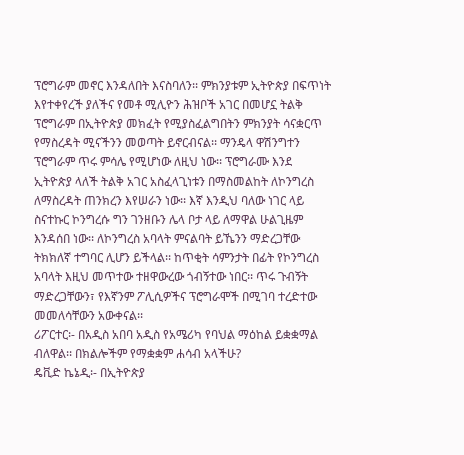ፕሮግራም መኖር እንዳለበት እናስባለን፡፡ ምክንያቱም ኢትዮጵያ በፍጥነት እየተቀየረች ያለችና የመቶ ሚሊዮን ሕዝቦች አገር በመሆኗ ትልቅ ፕሮግራም በኢትዮጵያ መክፈት የሚያስፈልግበትን ምክንያት ሳናቋርጥ የማስረዳት ሚናችንን መወጣት ይኖርብናል፡፡ ማንዴላ ዋሽንግተን ፕሮግራም ጥሩ ምሳሌ የሚሆነው ለዚህ ነው፡፡ ፕሮግራሙ እንደ ኢትዮጵያ ላለች ትልቅ አገር አስፈላጊነቱን በማስመልከት ለኮንግረስ ለማስረዳት ጠንክረን እየሠራን ነው፡፡ እኛ እንዲህ ባለው ነገር ላይ ስናተኩር ኮንግረሱ ግን ገንዘቡን ሌላ ቦታ ላይ ለማዋል ሁልጊዜም እንዳሰበ ነው፡፡ ለኮንግረስ አባላት ምናልባት ይኼንን ማድረጋቸው ትክክለኛ ተግባር ሊሆን ይችላል፡፡ ከጥቂት ሳምንታት በፊት የኮንግረስ አባላት እዚህ መጥተው ተዘዋውረው ጎብኝተው ነበር፡፡ ጥሩ ጉብኝት ማድረጋቸውን፣ የእኛንም ፖሊሲዎችና ፕሮግራሞች በሚገባ ተረድተው መመለሳቸውን አውቀናል፡፡
ሪፖርተር፡- በአዲስ አበባ አዲስ የአሜሪካ የባህል ማዕከል ይቋቋማል ብለዋል፡፡ በክልሎችም የማቋቋም ሐሳብ አላችሁ?
ዴቪድ ኬኔዲ፡- በኢትዮጵያ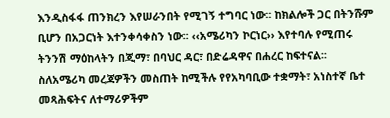እንዲስፋፋ ጠንክረን እየሠራንበት የሚገኝ ተግባር ነው፡፡ ከክልሎች ጋር በትንሹም ቢሆን በአጋርነት እተንቀሳቀስን ነው፡፡ ‹‹አሜሪካን ኮርነር›› እየተባሉ የሚጠሩ ትንንሽ ማዕከላትን በጂማ፣ በባህር ዳር፣ በድሬዳዋና በሐረር ከፍተናል፡፡ ስለአሜሪካ መረጃዎችን መስጠት ከሚችሉ የየአካባቢው ተቋማት፣ አነስተኛ ቤተ መጻሕፍትና ለተማሪዎችም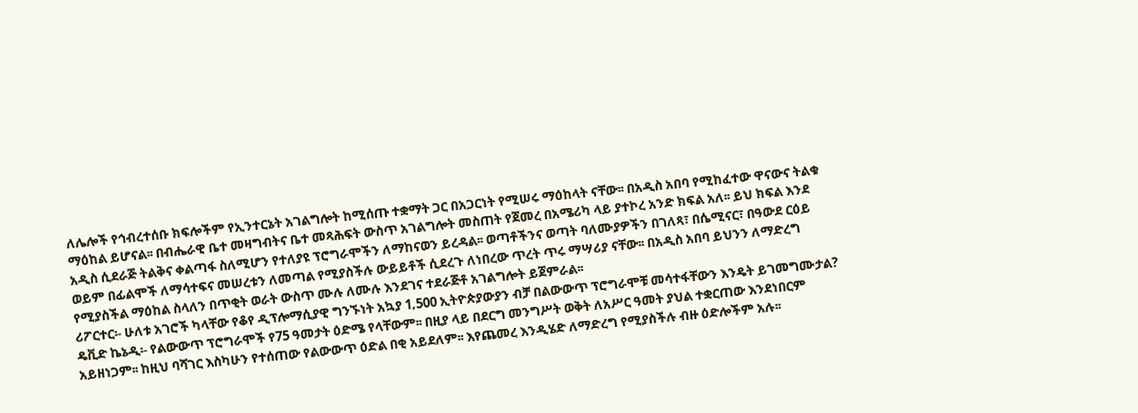ለሌሎች የኅብረተሰቡ ክፍሎችም የኢንተርኔት አገልግሎት ከሚሰጡ ተቋማት ጋር በአጋርነት የሚሠሩ ማዕከላት ናቸው፡፡ በአዲስ አበባ የሚከፈተው ዋናውና ትልቁ ማዕከል ይሆናል፡፡ በብሔራዊ ቤተ መዛግብትና ቤተ መጻሕፍት ውስጥ አገልግሎት መስጠት የጀመረ በአሜሪካ ላይ ያተኮረ አንድ ክፍል አለ፡፡ ይህ ክፍል እንደ አዲስ ሲደራጅ ትልቅና ቀልጣፋ ስለሚሆን የተለያዩ ፕሮግራሞችን ለማከናወን ይረዳል፡፡ ወጣቶችንና ወጣት ባለሙያዎችን በገለጻ፣ በሴሚናር፣ በዓውደ ርዕይ ወይም በፊልሞች ለማሳተፍና መሠረቱን ለመጣል የሚያስችሉ ውይይቶች ሲደረጉ ለነበረው ጥረት ጥሩ ማሣሪያ ናቸው፡፡ በአዲስ አበባ ይህንን ለማድረግ የሚያስችል ማዕከል ስላለን በጥቂት ወራት ውስጥ ሙሉ ለሙሉ እንደገና ተደራጅቶ አገልግሎት ይጀምራል፡፡
ሪፖርተር፡- ሁለቱ አገሮች ካላቸው የቆየ ዲፕሎማሲያዊ ግንኙነት አኳያ 1‚500 ኢትዮጵያውያን ብቻ በልውውጥ ፕሮግራሞቹ መሳተፋቸውን እንዴት ይገመግሙታል?
ዴቪድ ኬኔዲ፡- የልውውጥ ፕሮግራሞች የ75 ዓመታት ዕድሜ የላቸውም፡፡ በዚያ ላይ በደርግ መንግሥት ወቅት ለአሥር ዓመት ያህል ተቋርጠው እንደነበርም አይዘነጋም፡፡ ከዚህ ባሻገር እስካሁን የተሰጠው የልውውጥ ዕድል በቂ አይደለም፡፡ እየጨመረ እንዲሄድ ለማድረግ የሚያስችሉ ብዙ ዕድሎችም አሉ፡፡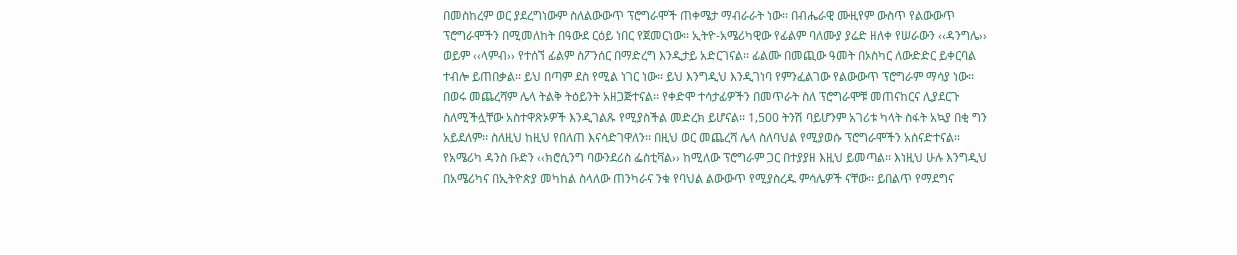በመስከረም ወር ያደረግነውም ስለልውውጥ ፕሮግራሞች ጠቀሜታ ማብራራት ነው፡፡ በብሔራዊ ሙዚየም ውስጥ የልውውጥ ፕሮግራሞችን በሚመለከት በዓውደ ርዕይ ነበር የጀመርነው፡፡ ኢትዮ-አሜሪካዊው የፊልም ባለሙያ ያሬድ ዘለቀ የሠራውን ‹‹ዳንግሌ›› ወይም ‹‹ላምብ›› የተሰኘ ፊልም ስፖንሰር በማድረግ እንዲታይ አድርገናል፡፡ ፊልሙ በመጪው ዓመት በኦስካር ለውድድር ይቀርባል ተብሎ ይጠበቃል፡፡ ይህ በጣም ደስ የሚል ነገር ነው፡፡ ይህ እንግዲህ እንዲገነባ የምንፈልገው የልውውጥ ፕሮግራም ማሳያ ነው፡፡ በወሩ መጨረሻም ሌላ ትልቅ ትዕይንት አዘጋጅተናል፡፡ የቀድሞ ተሳታፊዎችን በመጥራት ስለ ፕሮግራሞቹ መጠናከርና ሊያደርጉ ስለሚችሏቸው አስተዋጽኦዎች እንዲገልጹ የሚያስችል መድረክ ይሆናል፡፡ 1‚500 ትንሽ ባይሆንም አገሪቱ ካላት ስፋት አኳያ በቂ ግን አይደለም፡፡ ስለዚህ ከዚህ የበለጠ እናሳድገዋለን፡፡ በዚህ ወር መጨረሻ ሌላ ስለባህል የሚያወሱ ፕሮግራሞችን አሰናድተናል፡፡ የአሜሪካ ዳንስ ቡድን ‹‹ክሮሲንግ ባውንደሪስ ፌስቲቫል›› ከሚለው ፕሮግራም ጋር በተያያዘ እዚህ ይመጣል፡፡ እነዚህ ሁሉ እንግዲህ በአሜሪካና በኢትዮጵያ መካከል ስላለው ጠንካራና ንቁ የባህል ልውውጥ የሚያስረዱ ምሳሌዎች ናቸው፡፡ ይበልጥ የማደግና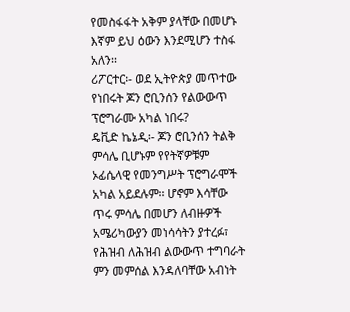የመስፋፋት አቅም ያላቸው በመሆኑ እኛም ይህ ዕውን እንደሚሆን ተስፋ አለን፡፡
ሪፖርተር፡- ወደ ኢትዮጵያ መጥተው የነበሩት ጆን ሮቢንሰን የልውውጥ ፕሮግራሙ አካል ነበሩ?
ዴቪድ ኬኔዲ፡- ጆን ሮቢንሰን ትልቅ ምሳሌ ቢሆኑም የየትኛዎቹም ኦፊሴላዊ የመንግሥት ፕሮግራሞች አካል አይደሉም፡፡ ሆኖም እሳቸው ጥሩ ምሳሌ በመሆን ለብዙዎች አሜሪካውያን መነሳሳትን ያተረፉ፣ የሕዝብ ለሕዝብ ልውውጥ ተግባራት ምን መምሰል እንዳለባቸው አብነት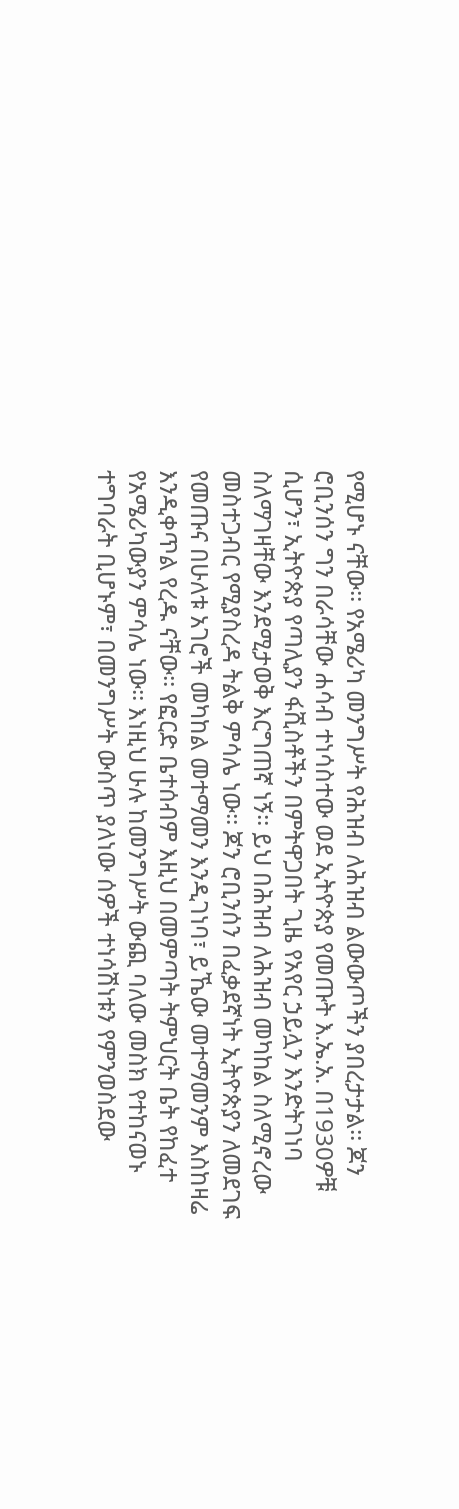የሚሆኑ ናቸው፡፡ የአሜሪካ መንግሥት የሕዝብ ለሕዝብ ልውውጦችን ያበረታታል፡፡ ጆን ሮቢንሰን ግን በራሳቸው ሐሳብ ተነሳስተው ወደ ኢትዮጵያ የመጡት እ.ኤ.አ. በ1930ዎቹ ሲሆን፣ ኢትዮጵያ የጣሊያን ፋሺስቶችን በምትዋጋበት ጊዜ የአየር ኃይሏን እንድትገነባ ስለማገዛቸው እንደሚታወቅ እርግጠኛ ነኝ፡፡ ይህ በሕዝብ ለሕዝብ መካከል ስለሚኖረው መስተጋብር የሚያስረዳ ትልቅ ምሳሌ ነው፡፡ ጆን ሮቢንሰን በፈቃደኛነት ኢትዮጵያን ለመደገፍ የመጡና በሁለቱ አገሮች መካከል መተማመን እንዲገነባ፣ ይኼው መተማመንም እስከዛሬ እንዲቀጥል የረዱ ናቸው፡፡ የፎርድ ቤተሰብም እዚህ በመምጣት ትምህርት ቤት የከፈተ የአሜሪካውያን ምሳሌ ነው፡፡ እነዚህ ሁሉ ከመንግሥት ውጪ ባለው መስክ የተከናወኑ ተግባራት ቢሆኑም፣ በመንግሥት ውስጥ ያለነው ሰዎች ተነሳሽነቱን የምንወስደው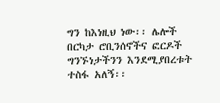ግን ከእነዚህ ነው፡፡ ሌሎች በርካታ ሮቢንሰኖችና ፎርዶች ግንኙነታችንን እንደሚያበረቱት ተስፋ አለኝ፡፡